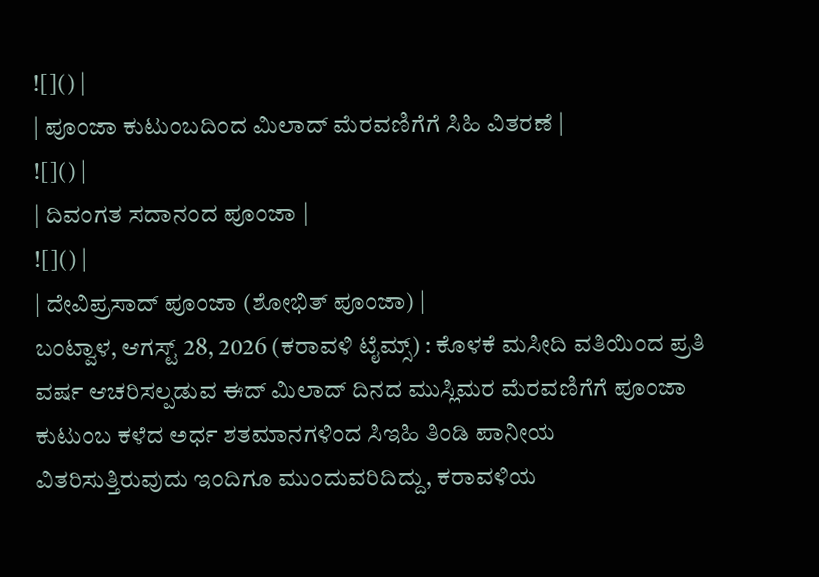![]() |
| ಪೂಂಜಾ ಕುಟುಂಬದಿಂದ ಮಿಲಾದ್ ಮೆರವಣಿಗೆಗೆ ಸಿಹಿ ವಿತರಣೆ |
![]() |
| ದಿವಂಗತ ಸದಾನಂದ ಪೂಂಜಾ |
![]() |
| ದೇವಿಪ್ರಸಾದ್ ಪೂಂಜಾ (ಶೋಭಿತ್ ಪೂಂಜಾ) |
ಬಂಟ್ವಾಳ, ಆಗಸ್ಟ್ 28, 2026 (ಕರಾವಳಿ ಟೈಮ್ಸ್) : ಕೊಳಕೆ ಮಸೀದಿ ವತಿಯಿಂದ ಪ್ರತಿ ವರ್ಷ ಆಚರಿಸಲ್ಪಡುವ ಈದ್ ಮಿಲಾದ್ ದಿನದ ಮುಸ್ಲಿಮರ ಮೆರವಣಿಗೆಗೆ ಪೂಂಜಾ ಕುಟುಂಬ ಕಳೆದ ಅರ್ಧ ಶತಮಾನಗಳಿಂದ ಸಿಇಹಿ ತಿಂಡಿ ಪಾನೀಯ ವಿತರಿಸುತ್ತಿರುವುದು ಇಂದಿಗೂ ಮುಂದುವರಿದಿದ್ದು, ಕರಾವಳಿಯ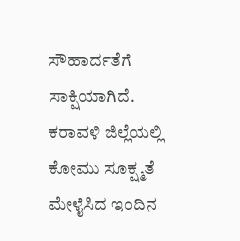ಸೌಹಾರ್ದತೆಗೆ ಸಾಕ್ಷಿಯಾಗಿದೆ.
ಕರಾವಳಿ ಜಿಲ್ಲೆಯಲ್ಲಿ ಕೋಮು ಸೂಕ್ಷ್ಮತೆ ಮೇಳೈಸಿದ ಇಂದಿನ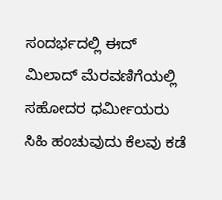ಸಂದರ್ಭದಲ್ಲಿ ಈದ್ ಮಿಲಾದ್ ಮೆರವಣಿಗೆಯಲ್ಲಿ ಸಹೋದರ ಧರ್ಮೀಯರು ಸಿಹಿ ಹಂಚುವುದು ಕೆಲವು ಕಡೆ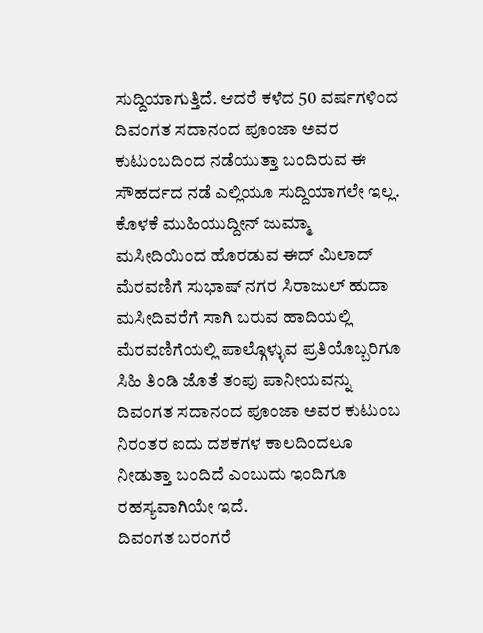ಸುದ್ದಿಯಾಗುತ್ತಿದೆ. ಆದರೆ ಕಳೆದ 50 ವರ್ಷಗಳಿಂದ ದಿವಂಗತ ಸದಾನಂದ ಪೂಂಜಾ ಅವರ ಕುಟುಂಬದಿಂದ ನಡೆಯುತ್ತಾ ಬಂದಿರುವ ಈ ಸೌಹರ್ದದ ನಡೆ ಎಲ್ಲಿಯೂ ಸುದ್ದಿಯಾಗಲೇ ಇಲ್ಲ.
ಕೊಳಕೆ ಮುಹಿಯುದ್ದೀನ್ ಜುಮ್ಮಾ ಮಸೀದಿಯಿಂದ ಹೊರಡುವ ಈದ್ ಮಿಲಾದ್ ಮೆರವಣಿಗೆ ಸುಭಾಷ್ ನಗರ ಸಿರಾಜುಲ್ ಹುದಾ ಮಸೀದಿವರೆಗೆ ಸಾಗಿ ಬರುವ ಹಾದಿಯಲ್ಲಿ ಮೆರವಣಿಗೆಯಲ್ಲಿ ಪಾಲ್ಗೊಳ್ಳುವ ಪ್ರತಿಯೊಬ್ಬರಿಗೂ ಸಿಹಿ ತಿಂಡಿ ಜೊತೆ ತಂಪು ಪಾನೀಯವನ್ನು ದಿವಂಗತ ಸದಾನಂದ ಪೂಂಜಾ ಅವರ ಕುಟುಂಬ ನಿರಂತರ ಐದು ದಶಕಗಳ ಕಾಲದಿಂದಲೂ ನೀಡುತ್ತಾ ಬಂದಿದೆ ಎಂಬುದು ಇಂದಿಗೂ ರಹಸ್ಯವಾಗಿಯೇ ಇದೆ.
ದಿವಂಗತ ಬರಂಗರೆ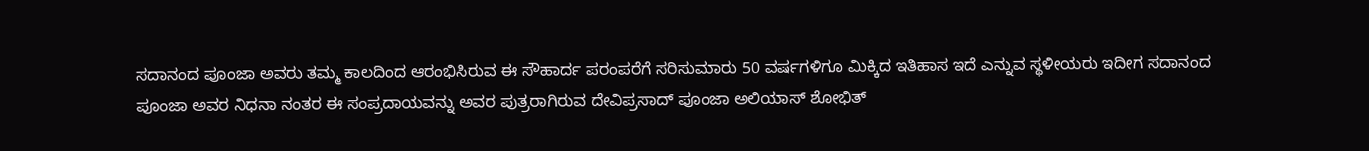ಸದಾನಂದ ಪೂಂಜಾ ಅವರು ತಮ್ಮ ಕಾಲದಿಂದ ಆರಂಭಿಸಿರುವ ಈ ಸೌಹಾರ್ದ ಪರಂಪರೆಗೆ ಸರಿಸುಮಾರು 50 ವರ್ಷಗಳಿಗೂ ಮಿಕ್ಕಿದ ಇತಿಹಾಸ ಇದೆ ಎನ್ನುವ ಸ್ಥಳೀಯರು ಇದೀಗ ಸದಾನಂದ ಪೂಂಜಾ ಅವರ ನಿಧನಾ ನಂತರ ಈ ಸಂಪ್ರದಾಯವನ್ನು ಅವರ ಪುತ್ರರಾಗಿರುವ ದೇವಿಪ್ರಸಾದ್ ಪೂಂಜಾ ಅಲಿಯಾಸ್ ಶೋಭಿತ್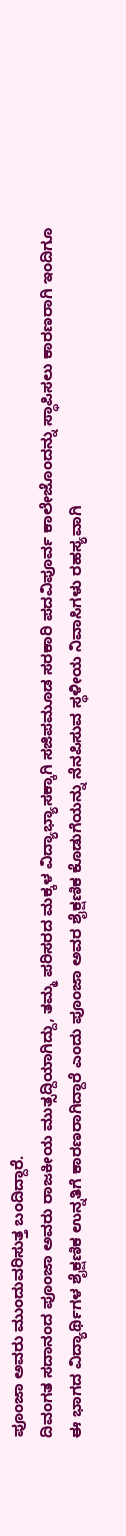ಪೂಂಜಾ ಅವರು ಮುಂದುವರಿಸುತ್ತ ಬಂದಿದ್ದಾರೆ.
ದಿವಂಗತ ಸದಾನಂದ ಪೂಂಜಾ ಅವರು ರಾಜಕೀಯ ಮುತ್ಸದ್ದಿಯಾಗಿದ್ದು, ತಮ್ಮ ಪರಿಸರದ ಮಕ್ಕಳ ವಿದ್ಯಾಭ್ಯಾಸಕ್ಕಾಗಿ ಸಜಿಪಮೂಡ ಸರಕಾರಿ ಪದವಿಪೂರ್ವ ಕಾಲೇಜೊಂದನ್ನು ಸ್ಥಾಪಿಸಲು ಕಾರಣರಾಗಿ ಇಂದಿಗೂ ಈ ಭಾಗದ ವಿದ್ಯಾರ್ಥಿಗಳ ಶೈಕ್ಷಣಿಕ ಉನ್ನತಿಗೆ ಕಾರಣರಾಗಿದ್ದಾರೆ ಎಂದು ಪೂಂಜಾ ಅವರ ಶೈಕ್ಷಣಿಕ ಕೊಡುಗೆಯನ್ನು ನೆನಪಿಸುವ ಸ್ಥಳೀಯ ನಿವಾಸಿಗಳು ರಹಸ್ಯವಾಗಿ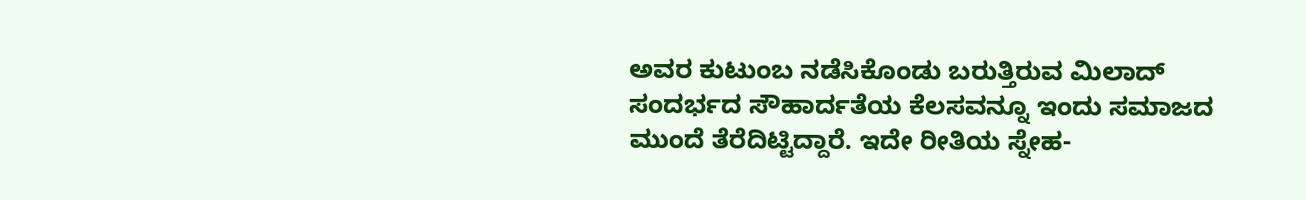ಅವರ ಕುಟುಂಬ ನಡೆಸಿಕೊಂಡು ಬರುತ್ತಿರುವ ಮಿಲಾದ್ ಸಂದರ್ಭದ ಸೌಹಾರ್ದತೆಯ ಕೆಲಸವನ್ನೂ ಇಂದು ಸಮಾಜದ ಮುಂದೆ ತೆರೆದಿಟ್ಟಿದ್ದಾರೆ. ಇದೇ ರೀತಿಯ ಸ್ನೇಹ-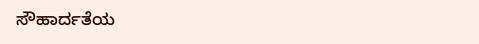ಸೌಹಾರ್ದತೆಯ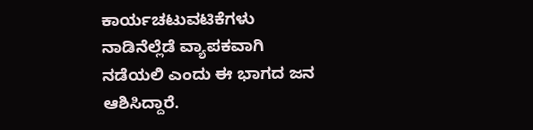ಕಾರ್ಯಚಟುವಟಿಕೆಗಳು ನಾಡಿನೆಲ್ಲೆಡೆ ವ್ಯಾಪಕವಾಗಿ ನಡೆಯಲಿ ಎಂದು ಈ ಭಾಗದ ಜನ ಆಶಿಸಿದ್ದಾರೆ.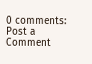0 comments:
Post a Comment